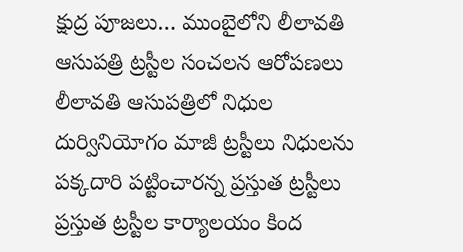క్షుద్ర పూజలు… ముంబైలోని లీలావతి ఆసుపత్రి ట్రస్టీల సంచలన ఆరోపణలు
లీలావతి ఆసుపత్రిలో నిధుల దుర్వినియోగం మాజీ ట్రస్టీలు నిధులను పక్కదారి పట్టించారన్న ప్రస్తుత ట్రస్టీలు ప్రస్తుత ట్రస్టీల కార్యాలయం కింద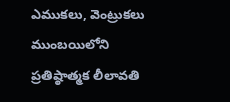ఎముకలు, వెంట్రుకలు ముంబయిలోని ప్రతిష్ఠాత్మక లీలావతి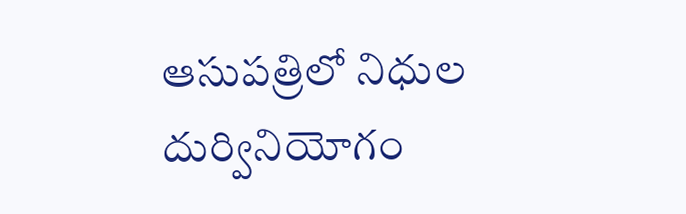ఆసుపత్రిలో నిధుల దుర్వినియోగం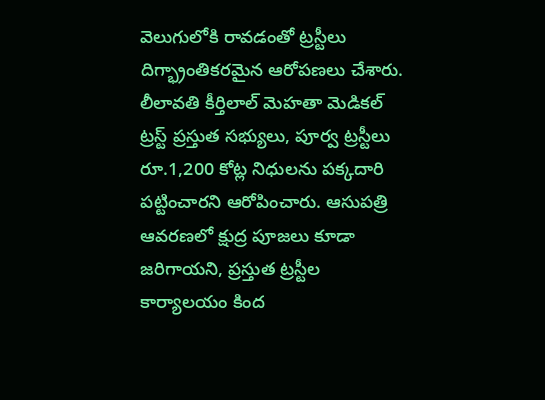వెలుగులోకి రావడంతో ట్రస్టీలు దిగ్భ్రాంతికరమైన ఆరోపణలు చేశారు. లీలావతి కీర్తిలాల్ మెహతా మెడికల్ ట్రస్ట్ ప్రస్తుత సభ్యులు, పూర్వ ట్రస్టీలు రూ.1,200 కోట్ల నిధులను పక్కదారి పట్టించారని ఆరోపించారు. ఆసుపత్రి ఆవరణలో క్షుద్ర పూజలు కూడా జరిగాయని, ప్రస్తుత ట్రస్టీల కార్యాలయం కింద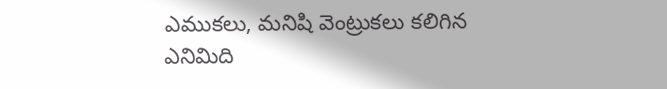ఎముకలు, మనిషి వెంట్రుకలు కలిగిన ఎనిమిది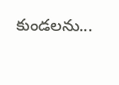కుండలను...